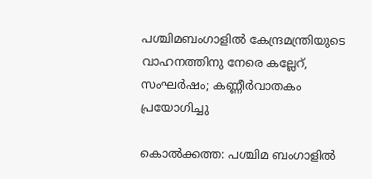പശ്ചിമബംഗാളിൽ കേന്ദ്രമന്ത്രിയുടെ വാഹനത്തിനു നേരെ കല്ലേറ്, സംഘർഷം; കണ്ണീർവാതകം പ്രയോഗിച്ചു

കൊല്‍ക്കത്ത: പശ്ചിമ ബംഗാളില്‍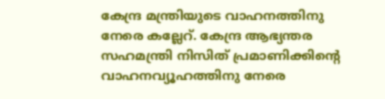കേന്ദ്ര മന്ത്രിയുടെ വാഹനത്തിനു നേരെ കല്ലേറ്. കേന്ദ്ര ആഭ്യന്തര സഹമന്ത്രി നിസിത് പ്രമാണിക്കിന്റെ വാഹനവ്യൂഹത്തിനു നേരെ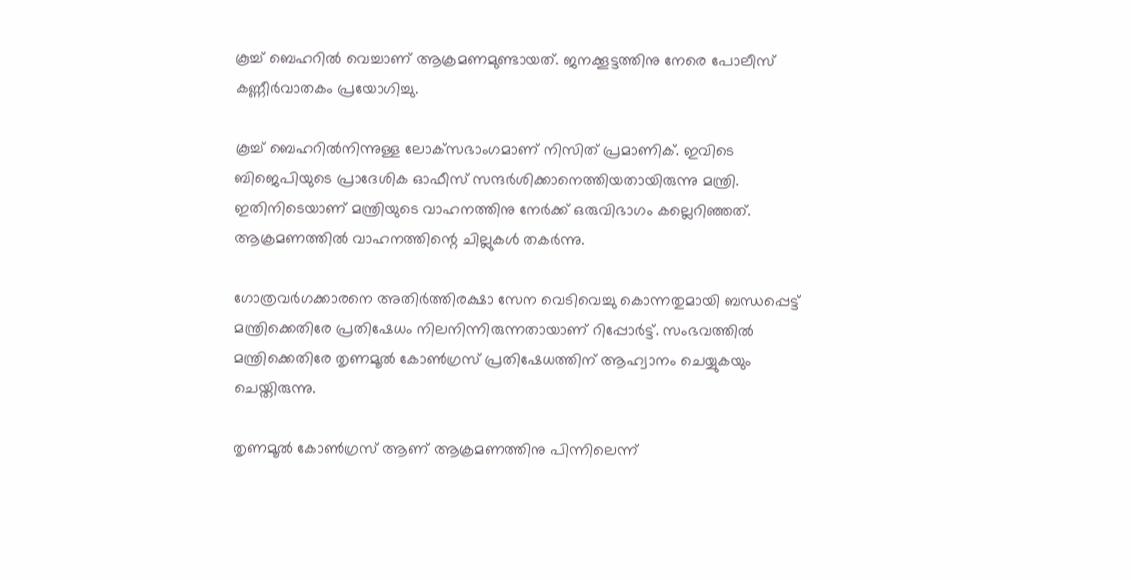കൂച്ച് ബെഹറില്‍ വെച്ചാണ് ആക്രമണമുണ്ടായത്. ജനക്കൂട്ടത്തിനു നേരെ പോലീസ് കണ്ണീര്‍വാതകം പ്രയോഗിച്ചു.

കൂച്ച് ബെഹറില്‍നിന്നുള്ള ലോക്‌സഭാംഗമാണ് നിസിത് പ്രമാണിക്. ഇവിടെ ബിജെപിയുടെ പ്രാദേശിക ഓഫീസ് സന്ദര്‍ശിക്കാനെത്തിയതായിരുന്നു മന്ത്രി. ഇതിനിടെയാണ് മന്ത്രിയുടെ വാഹനത്തിനു നേര്‍ക്ക് ഒരുവിഭാഗം കല്ലെറിഞ്ഞത്. ആക്രമണത്തില്‍ വാഹനത്തിന്റെ ചില്ലുകള്‍ തകര്‍ന്നു.

ഗോത്രവര്‍ഗക്കാരനെ അതിര്‍ത്തിരക്ഷാ സേന വെടിവെച്ചു കൊന്നതുമായി ബന്ധപ്പെട്ട് മന്ത്രിക്കെതിരേ പ്രതിഷേധം നിലനിന്നിരുന്നതായാണ് റിപ്പോര്‍ട്ട്. സംഭവത്തില്‍ മന്ത്രിക്കെതിരേ തൃണമൂല്‍ കോണ്‍ഗ്രസ് പ്രതിഷേധത്തിന് ആഹ്വാനം ചെയ്യുകയും ചെയ്തിരുന്നു.

തൃണമൂല്‍ കോണ്‍ഗ്രസ് ആണ് ആക്രമണത്തിനു പിന്നിലെന്ന്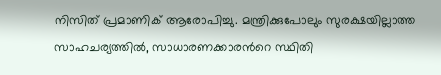നിസിത് പ്രമാണിക് ആരോപിച്ചു. മന്ത്രിക്കുപോലും സുരക്ഷയില്ലാത്ത സാഹചര്യത്തില്‍, സാധാരണക്കാരന്‍റെ സ്ഥിതി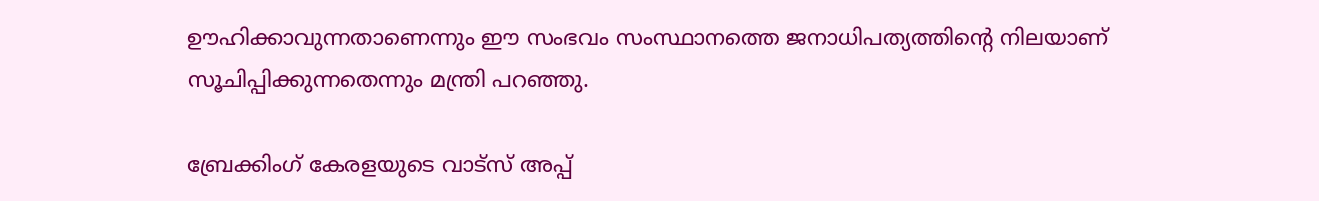ഊഹിക്കാവുന്നതാണെന്നും ഈ സംഭവം സംസ്ഥാനത്തെ ജനാധിപത്യത്തിന്റെ നിലയാണ് സൂചിപ്പിക്കുന്നതെന്നും മന്ത്രി പറഞ്ഞു.

ബ്രേക്കിംഗ് കേരളയുടെ വാട്സ് അപ്പ്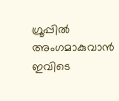ഗ്രൂപ്പിൽ അംഗമാകുവാൻ ഇവിടെ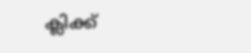ക്ലിക്ക്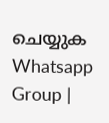ചെയ്യുക Whatsapp Group |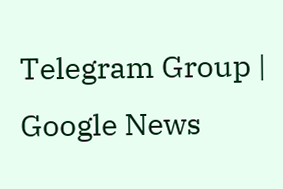Telegram Group | Google News